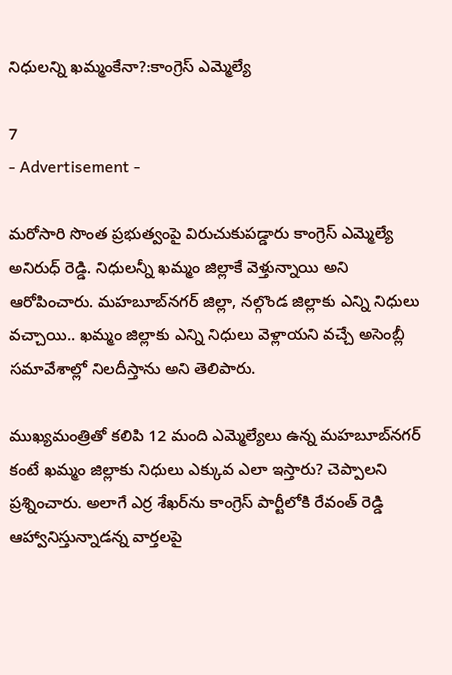నిధులన్ని ఖమ్మంకేనా?:కాంగ్రెస్ ఎమ్మెల్యే

7
- Advertisement -

మరోసారి సొంత ప్రభుత్వంపై విరుచుకుపడ్డారు కాంగ్రెస్ ఎమ్మెల్యే అనిరుధ్ రెడ్డి. నిధులన్నీ ఖమ్మం జిల్లాకే వెళ్తున్నాయి అని ఆరోపించారు. మహబూబ్‌నగర్‌ జిల్లా, నల్గొండ జిల్లాకు ఎన్ని నిధులు వచ్చాయి.. ఖమ్మం జిల్లాకు ఎన్ని నిధులు వెళ్లాయని వచ్చే అసెంబ్లీ సమావేశాల్లో నిలదీస్తాను అని తెలిపారు.

ముఖ్యమంత్రితో కలిపి 12 మంది ఎమ్మెల్యేలు ఉన్న మహబూబ్‌నగర్‌ కంటే ఖమ్మం జిల్లాకు నిధులు ఎక్కువ ఎలా ఇస్తారు? చెప్పాలని ప్రశ్నించారు. అలాగే ఎర్ర శేఖర్‌ను కాంగ్రెస్ పార్టీలోకి రేవంత్ రెడ్డి ఆహ్వానిస్తున్నాడన్న వార్తలపై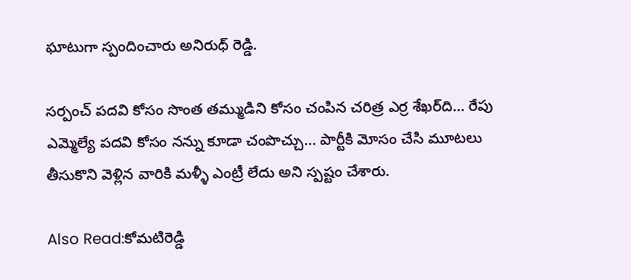ఘాటుగా స్పందించారు అనిరుధ్ రెడ్డి.

సర్పంచ్ పదవి కోసం సొంత తమ్ముడిని కోసం చంపిన చరిత్ర ఎర్ర శేఖర్‌ది… రేపు ఎమ్మెల్యే పదవి కోసం నన్ను కూడా చంపొచ్చు… పార్టీకి మోసం చేసి మూటలు తీసుకొని వెళ్లిన వారికి మళ్ళీ ఎంట్రీ లేదు అని స్పష్టం చేశారు.

Also Read:కోమటిరెడ్డి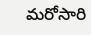మరోసారి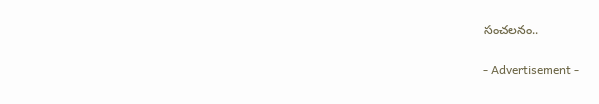సంచలనం..

- Advertisement -